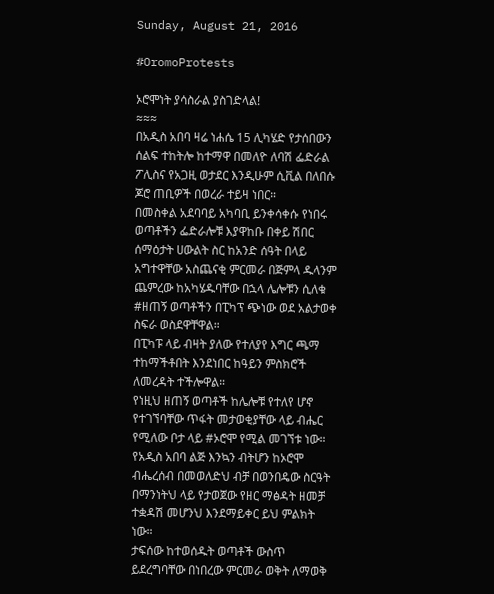Sunday, August 21, 2016

#OromoProtests

ኦሮሞነት ያሳስራል ያስገድላል!
≈≈≈
በአዲስ አበባ ዛሬ ነሐሴ 15 ሊካሄድ የታሰበውን ሰልፍ ተከትሎ ከተማዋ በመለዮ ለባሽ ፌድራል ፖሊስና የአጋዚ ወታደር እንዲሁም ሲቪል በለበሱ ጆሮ ጠቢዎች በወረራ ተይዛ ነበር።
በመስቀል አደባባይ አካባቢ ይንቀሳቀሱ የነበሩ ወጣቶችን ፌድራሎቹ እያዋከቡ በቀይ ሽበር ሰማዕታት ሀውልት ስር ከአንድ ሰዓት በላይ አግተዋቸው አስጨናቂ ምርመራ በጅምላ ዱላንም ጨምረው ከአካሄዱባቸው በኋላ ሌሎቹን ሲለቁ #ዘጠኝ ወጣቶችን በፒካፕ ጭነው ወደ አልታወቀ ስፍራ ወስደዋቸዋል።
በፒካፑ ላይ ብዛት ያለው የተለያየ እግር ጫማ ተከማችቶበት እንደነበር ከዓይን ምስክሮች ለመረዳት ተችሎዋል።
የነዚህ ዘጠኝ ወጣቶች ከሌሎቹ የተለየ ሆኖ የተገኘባቸው ጥፋት መታወቂያቸው ላይ ብሔር የሚለው ቦታ ላይ #ኦሮሞ የሚል መገኘቱ ነው።
የአዲስ አበባ ልጅ እንኳን ብትሆን ከኦሮሞ ብሔረሰብ በመወለድህ ብቻ በወንበዴው ስርዓት በማንነትህ ላይ የታወጀው የዘር ማፅዳት ዘመቻ ተቋዳሽ መሆንህ እንደማይቀር ይህ ምልክት ነው።
ታፍሰው ከተወሰዱት ወጣቶች ውስጥ ይደረግባቸው በነበረው ምርመራ ወቅት ለማወቅ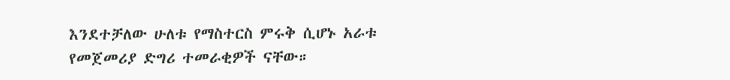እንደተቻለው ሁለቱ የማስተርስ ምሩቅ ሲሆኑ አራቱ የመጀመሪያ ድግሪ ተመራቂዎች ናቸው።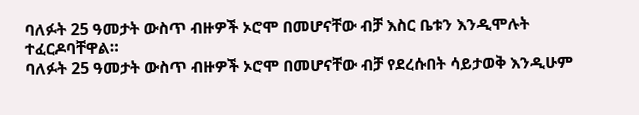ባለፉት 25 ዓመታት ውስጥ ብዙዎች ኦሮሞ በመሆናቸው ብቻ እስር ቤቱን እንዲሞሉት ተፈርዶባቸዋል።
ባለፉት 25 ዓመታት ውስጥ ብዙዎች ኦሮሞ በመሆናቸው ብቻ የደረሱበት ሳይታወቅ እንዲሁም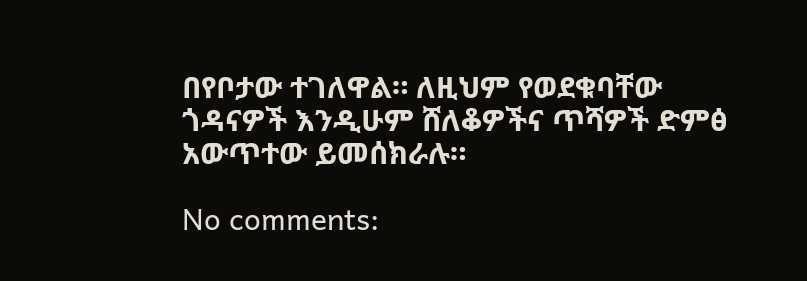በየቦታው ተገለዋል። ለዚህም የወደቁባቸው ጎዳናዎች እንዲሁም ሸለቆዎችና ጥሻዎች ድምፅ አውጥተው ይመሰክራሉ።

No comments: